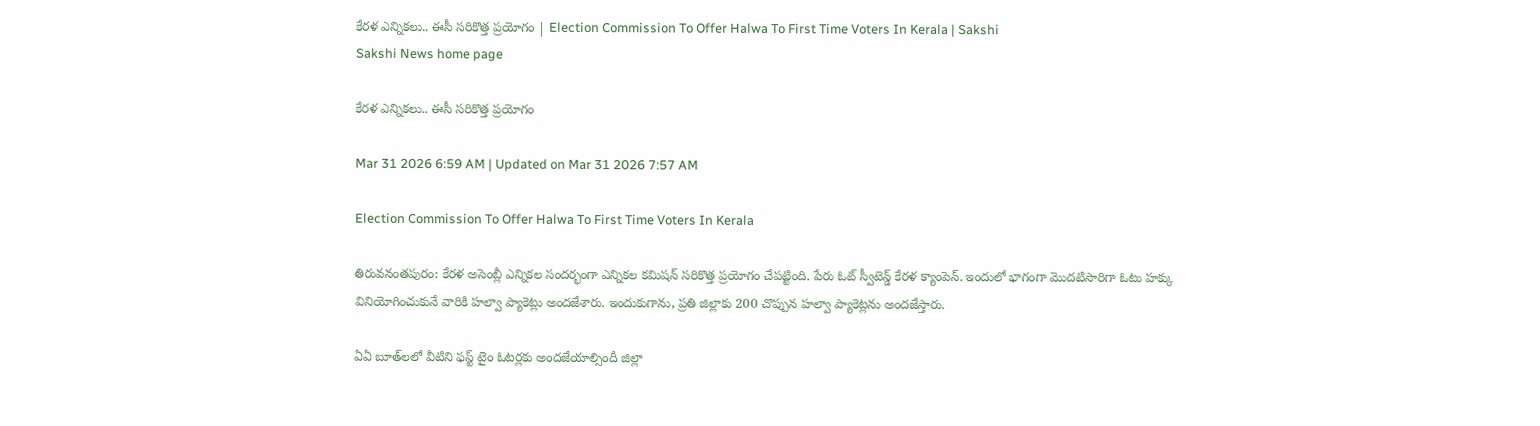కేరళ ఎన్నికలు.. ఈసీ సరికొత్త ప్రయోగం | Election Commission To Offer Halwa To First Time Voters In Kerala | Sakshi
Sakshi News home page

కేరళ ఎన్నికలు.. ఈసీ సరికొత్త ప్రయోగం

Mar 31 2026 6:59 AM | Updated on Mar 31 2026 7:57 AM

Election Commission To Offer Halwa To First Time Voters In Kerala

తిరువనంతపురం: కేరళ అసెంబ్లీ ఎన్నికల సందర్భంగా ఎన్నికల కమిషన్‌ సరికొత్త ప్రయోగం చేపట్టింది. పేరు ఓట్‌ స్వీటెన్డ్‌ కేరళ క్యాంపెన్‌. ఇందులో భాగంగా మొదటిసారిగా ఓటు హక్కు వినియోగించుకునే వారికి హల్వా ప్యాకెట్లు అందజేశారు. ఇందుకుగాను, ప్రతి జిల్లాకు 200 చొప్పున హల్వా ప్యాకెట్లను అందజేస్తారు.

ఏఏ బూత్‌లలో వీటిని ఫస్ట్‌ టైం ఓటర్లకు అందజేయాల్సిందీ జిల్లా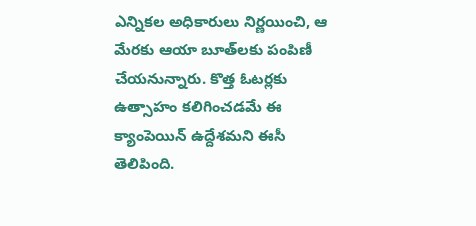ఎన్నికల అధికారులు నిర్ణయించి, ఆ మేరకు ఆయా బూత్‌లకు పంపిణీ చేయనున్నారు. కొత్త ఓటర్లకు ఉత్సాహం కలిగించడమే ఈ క్యాంపెయిన్‌ ఉద్దేశమని ఈసీ తెలిపింది.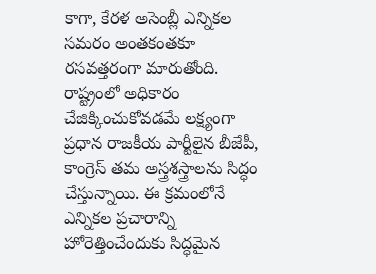కాగా, కేరళ అసెంబ్లీ ఎన్నికల సమరం అంతకంతకూ రసవత్తరంగా మారుతోంది. రాష్ట్రంలో అధికారం చేజిక్కించుకోవడమే లక్ష్యంగా ప్రధాన రాజకీయ పార్టీలైన బీజేపీ, కాంగ్రెస్ తమ అస్త్రశస్త్రాలను సిద్ధం చేస్తున్నాయి. ఈ క్రమంలోనే ఎన్నికల ప్రచారాన్ని హోరెత్తించేందుకు సిద్ధమైన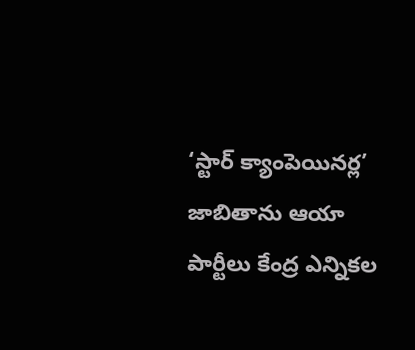‘స్టార్ క్యాంపెయినర్ల’ జాబితాను ఆయా పార్టీలు కేంద్ర ఎన్నికల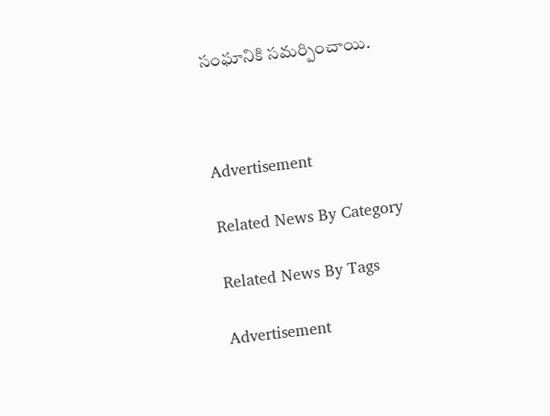సంఘానికి సమర్పించాయి.



Advertisement

Related News By Category

Related News By Tags

Advertisement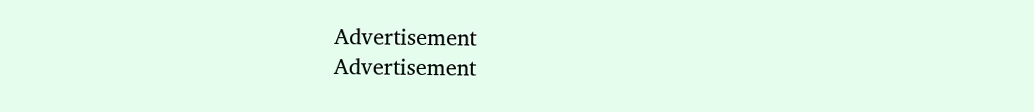Advertisement
Advertisement